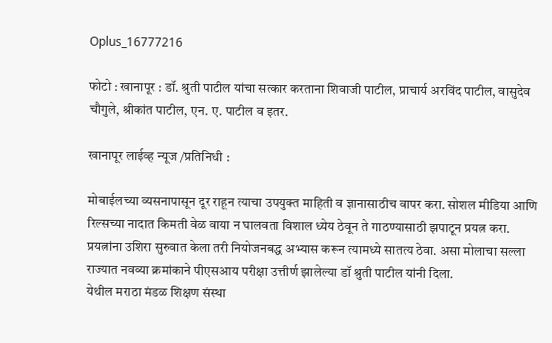Oplus_16777216

फोटो : खानापूर : डॉ. श्रुती पाटील यांचा सत्कार करताना शिवाजी पाटील, प्राचार्य अरविंद पाटील, वासुदेव चौगुले, श्रीकांत पाटील, एन. ए. पाटील व इतर.

खानापूर लाईव्ह न्यूज /प्रतिनिधी :

मोबाईलच्या व्यसनापासून दूर राहून त्याचा उपयुक्त माहिती व ज्ञानासाठीच वापर करा. सोशल मीडिया आणि रिल्सच्या नादात किमती वेळ वाया न घालवता विशाल ध्येय ठेवून ते गाठण्यासाठी झपाटून प्रयत्न करा. प्रयत्नांना उशिरा सुरुवात केला तरी नियोजनबद्ध अभ्यास करून त्यामध्ये सातत्य ठेवा. असा मोलाचा सल्ला राज्यात नवव्या क्रमांकाने पीएसआय परीक्षा उत्तीर्ण झालेल्या डॉ श्रुती पाटील यांनी दिला.
येथील मराठा मंडळ शिक्षण संस्था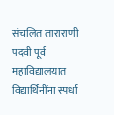संचलित ताराराणी पदवी पूर्व महाविद्यालयात विद्यार्थिनींना स्पर्धा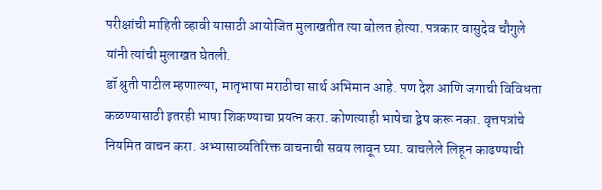परीक्षांची माहिती व्हावी यासाठी आयोजित मुलाखतीत त्या बोलत होत्या. पत्रकार वासुदेव चौगुले यांनी त्यांची मुलाखत घेतली.
डॉ श्रुती पाटील म्हणाल्या, मातृभाषा मराठीचा सार्थ अभिमान आहे. पण देश आणि जगाची विविधता कळण्यासाठी इतरही भाषा शिकण्याचा प्रयत्न करा. कोणत्याही भाषेचा द्वेष करू नका. वृत्तपत्रांचे नियमित वाचन करा. अभ्यासाव्यतिरिक्त वाचनाची सवय लावून घ्या. वाचलेले लिहून काढण्याची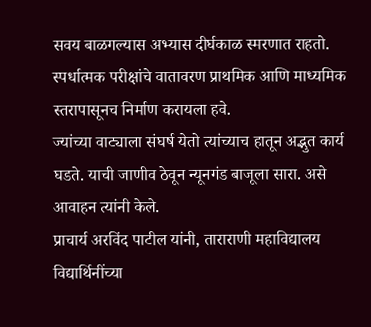सवय बाळगल्यास अभ्यास दीर्घकाळ स्मरणात राहतो.
स्पर्धात्मक परीक्षांचे वातावरण प्राथमिक आणि माध्यमिक स्तरापासूनच निर्माण करायला हवे.
ज्यांच्या वाट्याला संघर्ष येतो त्यांच्याच हातून अद्भुत कार्य घडते. याची जाणीव ठेवून न्यूनगंड बाजूला सारा. असे आवाहन त्यांनी केले.
प्राचार्य अरविंद पाटील यांनी, ताराराणी महाविद्यालय विद्यार्थिनींच्या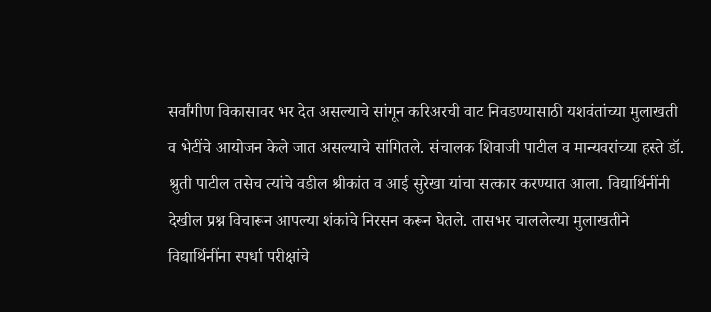सर्वांगीण विकासावर भर देत असल्याचे सांगून करिअरची वाट निवडण्यासाठी यशवंतांच्या मुलाखती व भेटींचे आयोजन केले जात असल्याचे सांगितले. संचालक शिवाजी पाटील व मान्यवरांच्या हस्ते डॉ. श्रुती पाटील तसेच त्यांचे वडील श्रीकांत व आई सुरेखा यांचा सत्कार करण्यात आला. विद्यार्थिनींनी देखील प्रश्न विचारून आपल्या शंकांचे निरसन करून घेतले. तासभर चाललेल्या मुलाखतीने विद्यार्थिनींना स्पर्धा परीक्षांचे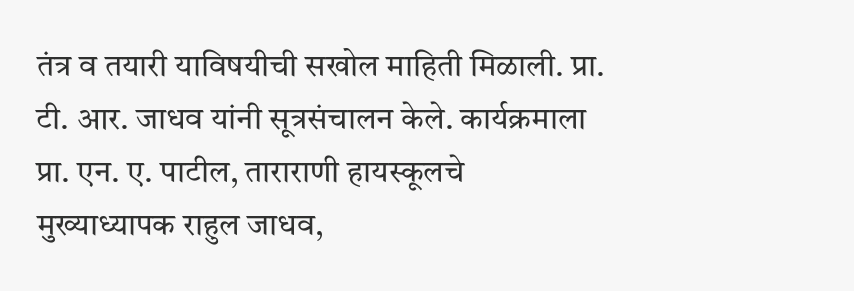तंत्र व तयारी याविषयीची सखोल माहिती मिळाली. प्रा. टी. आर. जाधव यांनी सूत्रसंचालन केले. कार्यक्रमाला प्रा. एन. ए. पाटील, ताराराणी हायस्कूलचे मुख्याध्यापक राहुल जाधव,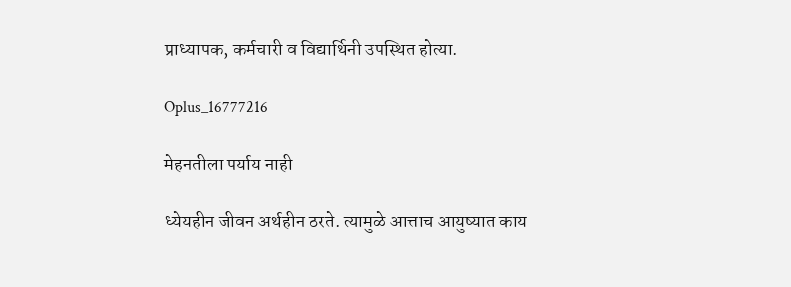प्राध्यापक, कर्मचारी व विद्यार्थिनी उपस्थित होत्या.

Oplus_16777216

मेहनतीला पर्याय नाही

ध्येयहीन जीवन अर्थहीन ठरते. त्यामुळे आत्ताच आयुष्यात काय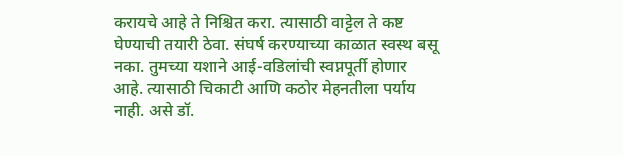करायचे आहे ते निश्चित करा. त्यासाठी वाट्टेल ते कष्ट घेण्याची तयारी ठेवा. संघर्ष करण्याच्या काळात स्वस्थ बसू नका. तुमच्या यशाने आई-वडिलांची स्वप्नपूर्ती होणार आहे. त्यासाठी चिकाटी आणि कठोर मेहनतीला पर्याय नाही. असे डॉ.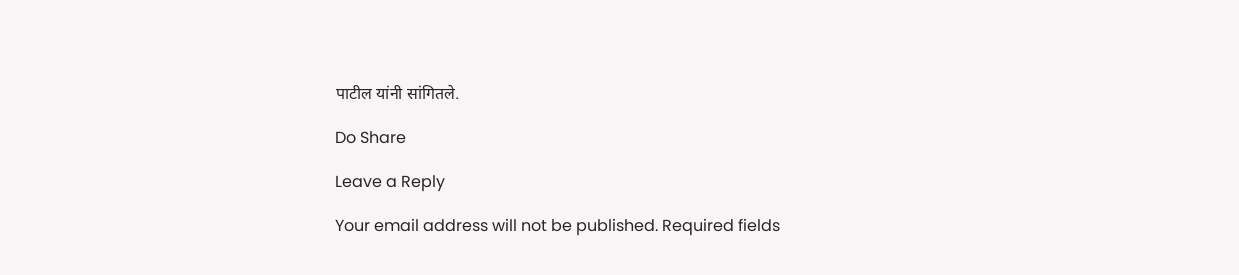पाटील यांनी सांगितले.

Do Share

Leave a Reply

Your email address will not be published. Required fields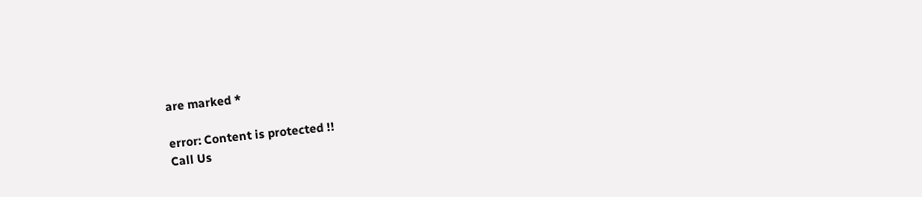are marked *

error: Content is protected !!
Call Us